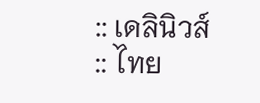:: เดลินิวส์
:: ไทย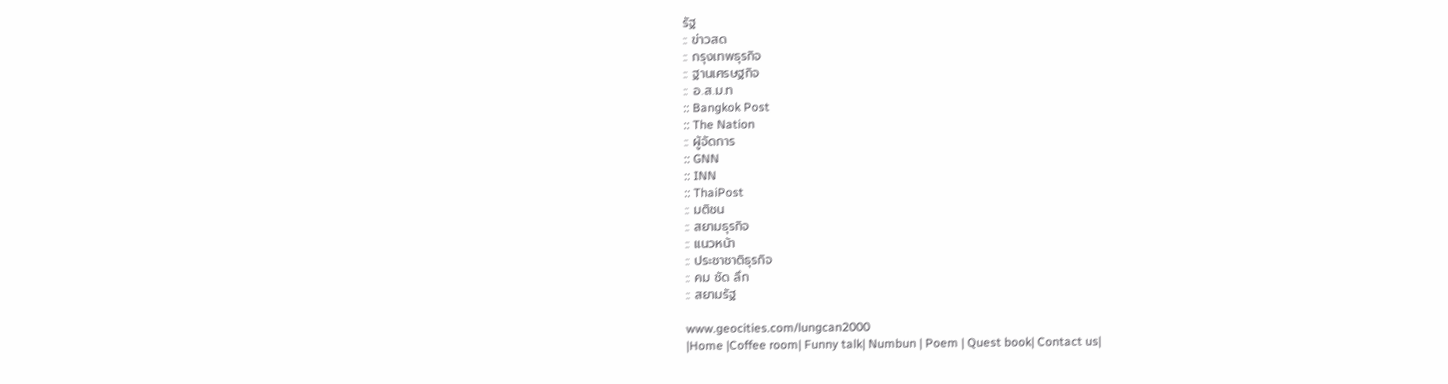รัฐ
:: ข่าวสด
:: กรุงเทพธุรกิจ
:: ฐานเศรษฐกิจ
:: อ.ส.ม.ท
:: Bangkok Post
:: The Nation
:: ผู้จัดการ
:: GNN
:: INN
:: ThaiPost
:: มติชน
:: สยามธุรกิจ
:: แนวหน้า
:: ประชาชาติธุรกิจ
:: คม ชัด ลึก
:: สยามรัฐ

www.geocities.com/lungcan2000
|Home |Coffee room| Funny talk| Numbun | Poem | Quest book| Contact us|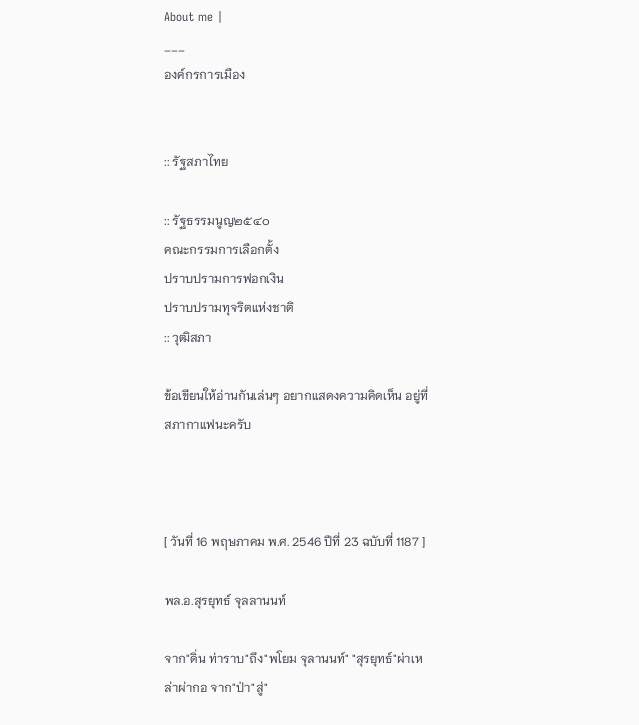About me |
___
องค์กรการเมือง


:: รัฐสภาไทย

:: รัฐธรรมนูญ๒๕๔๐
คณะกรรมการเลือกตั้ง
ปราบปรามการฟอกเงิน
ปราบปรามทุจริตแห่งชาติ
:: วุฒิสภา

ข้อเขียนให้อ่านกันเล่นๆ อยากแสดงความคิดเห็น อยู่ที่สภากาแฟนะครับ



[ วันที่ 16 พฤษภาคม พ.ศ. 2546 ปีที่ 23 ฉบับที่ 1187 ]

พล.อ.สุรยุทธ์ จุลลานนท์

จาก"ดิ่น ท่าราบ"ถึง"พโยม จุลานนท์" "สุรยุทธ์"ผ่าเหล่าผ่ากอ จาก"ป่า"สู่"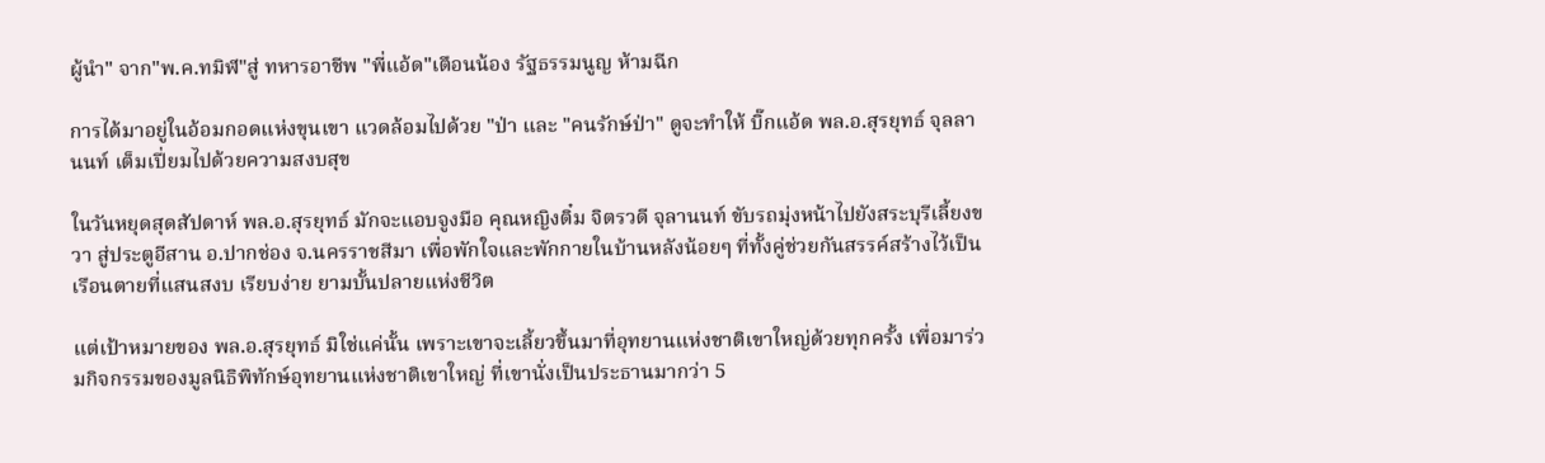ผู้นำ" จาก"พ.ค.ทมิฬ"สู่ ทหารอาชีพ "พี่แอ้ด"เตือนน้อง รัฐธรรมนูญ ห้ามฉีก

การได้มาอยู่ในอ้อมกอดแห่งขุนเขา แวดล้อมไปด้วย "ป่า และ "คนรักษ์ป่า" ดูจะทำให้ บิ๊กแอ้ด พล.อ.สุรยุทธ์ จุลลานนท์ เต็มเปี่ยมไปด้วยความสงบสุข

ในวันหยุดสุดสัปดาห์ พล.อ.สุรยุทธ์ มักจะแอบจูงมือ คุณหญิงติ๋ม จิตรวดี จุลานนท์ ขับรถมุ่งหน้าไปยังสระบุรีเลี้ยงขวา สู่ประตูอีสาน อ.ปากช่อง จ.นครราชสีมา เพื่อพักใจและพักกายในบ้านหลังน้อยๆ ที่ทั้งคู่ช่วยกันสรรค์สร้างไว้เป็นเรือนตายที่แสนสงบ เรียบง่าย ยามบั้นปลายแห่งชีวิต

แต่เป้าหมายของ พล.อ.สุรยุทธ์ มิใช่แค่นั้น เพราะเขาจะเลี้ยวขึ้นมาที่อุทยานแห่งชาติเขาใหญ่ด้วยทุกครั้ง เพื่อมาร่วมกิจกรรมของมูลนิธิพิทักษ์อุทยานแห่งชาติเขาใหญ่ ที่เขานั่งเป็นประธานมากว่า 5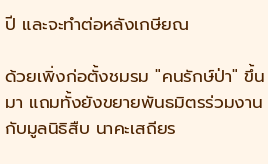ปี และจะทำต่อหลังเกษียณ

ด้วยเพิ่งก่อตั้งชมรม "คนรักษ์ป่า" ขึ้นมา แถมทั้งยังขยายพันธมิตรร่วมงานกับมูลนิธิสืบ นาคะเสถียร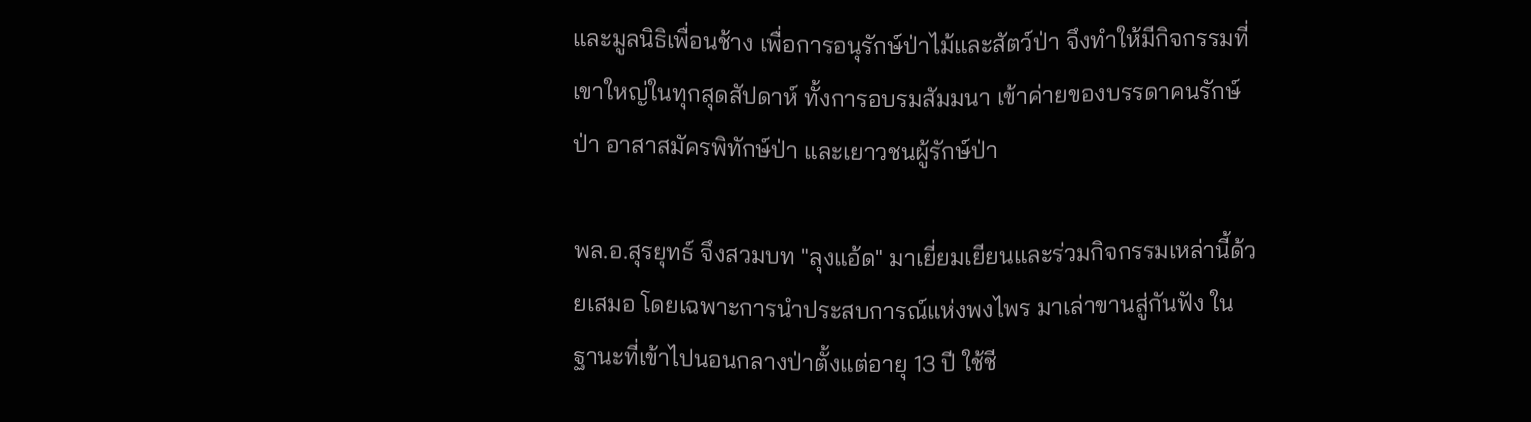และมูลนิธิเพื่อนช้าง เพื่อการอนุรักษ์ป่าไม้และสัตว์ป่า จึงทำให้มีกิจกรรมที่เขาใหญ่ในทุกสุดสัปดาห์ ทั้งการอบรมสัมมนา เข้าค่ายของบรรดาคนรักษ์ป่า อาสาสมัครพิทักษ์ป่า และเยาวชนผู้รักษ์ป่า

พล.อ.สุรยุทธ์ จึงสวมบท "ลุงแอ้ด" มาเยี่ยมเยียนและร่วมกิจกรรมเหล่านี้ด้วยเสมอ โดยเฉพาะการนำประสบการณ์แห่งพงไพร มาเล่าขานสู่กันฟัง ในฐานะที่เข้าไปนอนกลางป่าตั้งแต่อายุ 13 ปี ใช้ชี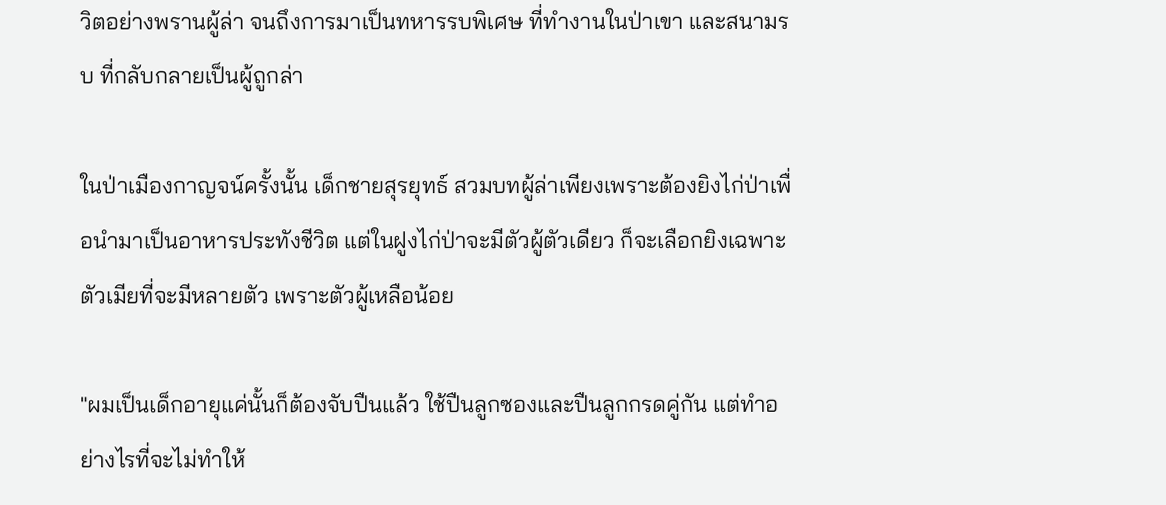วิตอย่างพรานผู้ล่า จนถึงการมาเป็นทหารรบพิเศษ ที่ทำงานในป่าเขา และสนามรบ ที่กลับกลายเป็นผู้ถูกล่า

ในป่าเมืองกาญจน์ครั้งนั้น เด็กชายสุรยุทธ์ สวมบทผู้ล่าเพียงเพราะต้องยิงไก่ป่าเพื่อนำมาเป็นอาหารประทังชีวิต แต่ในฝูงไก่ป่าจะมีตัวผู้ตัวเดียว ก็จะเลือกยิงเฉพาะตัวเมียที่จะมีหลายตัว เพราะตัวผู้เหลือน้อย

"ผมเป็นเด็กอายุแค่นั้นก็ต้องจับปืนแล้ว ใช้ปืนลูกซองและปืนลูกกรดคู่กัน แต่ทำอย่างไรที่จะไม่ทำให้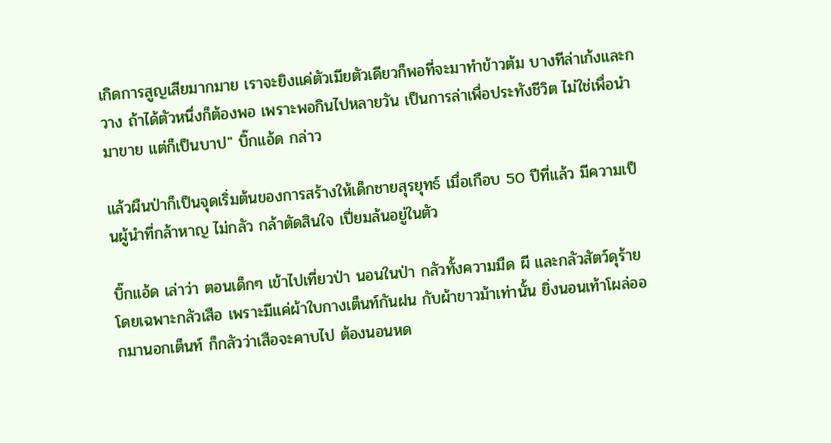เกิดการสูญเสียมากมาย เราจะยิงแค่ตัวเมียตัวเดียวก็พอที่จะมาทำข้าวต้ม บางทีล่าเก้งและกวาง ถ้าได้ตัวหนึ่งก็ต้องพอ เพราะพอกินไปหลายวัน เป็นการล่าเพื่อประทังชีวิต ไม่ใช่เพื่อนำมาขาย แต่ก็เป็นบาป" บิ๊กแอ้ด กล่าว

แล้วผืนป่าก็เป็นจุดเริ่มต้นของการสร้างให้เด็กชายสุรยุทธ์ เมื่อเกือบ 50 ปีที่แล้ว มีความเป็นผู้นำที่กล้าหาญ ไม่กลัว กล้าตัดสินใจ เปี่ยมล้นอยู่ในตัว

บิ๊กแอ้ด เล่าว่า ตอนเด็กๆ เข้าไปเที่ยวป่า นอนในป่า กลัวทั้งความมืด ผี และกลัวสัตว์ดุร้าย โดยเฉพาะกลัวเสือ เพราะมีแค่ผ้าใบกางเต็นท์กันฝน กับผ้าขาวม้าเท่านั้น ยิ่งนอนเท้าโผล่ออกมานอกเต็นท์ ก็กลัวว่าเสือจะคาบไป ต้องนอนหด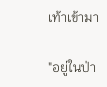เท้าเข้ามา

"อยู่ในป่า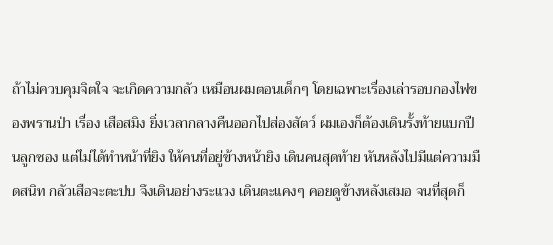ถ้าไม่ควบคุมจิตใจ จะเกิดความกลัว เหมือนผมตอนเด็กๆ โดยเฉพาะเรื่องเล่ารอบกองไฟของพรานป่า เรื่อง เสือสมิง ยิ่งเวลากลางคืนออกไปส่องสัตว์ ผมเองก็ต้องเดินรั้งท้ายแบกปืนลูกซอง แต่ไม่ได้ทำหน้าที่ยิง ให้คนที่อยู่ข้างหน้ายิง เดินคนสุดท้าย หันหลังไปมีแต่ความมืดสนิท กลัวเสือจะตะปบ จึงเดินอย่างระแวง เดินตะแคงๆ คอยดูข้างหลังเสมอ จนที่สุดก็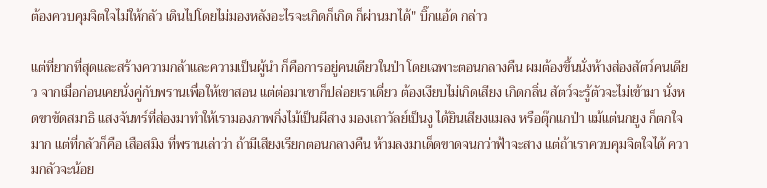ต้องควบคุมจิตใจไม่ให้กลัว เดินไปโดยไม่มองหลังอะไรจะเกิดก็เกิด ก็ผ่านมาได้" บิ๊กแอ้ด กล่าว

แต่ที่ยากที่สุดและสร้างความกล้าและความเป็นผู้นำ ก็คือการอยู่คนเดียวในป่า โดยเฉพาะตอนกลางคืน ผมต้องขึ้นนั่งห้างส่องสัตว์คนเดียว จากเมื่อก่อนเคยนั่งคู่กับพรานเพื่อให้เขาสอน แต่ต่อมาเขาก็ปล่อยเราเดี่ยว ต้องเงียบไม่เกิดเสียง เกิดกลิ่น สัตว์จะรู้ตัวจะไม่เข้ามา นั่งหดขาขัดสมาธิ แสงจันทร์ที่ส่องมาทำให้เรามองภาพกิ่งไม้เป็นผีสาง มองเถาวัลย์เป็นงู ได้ยินเสียงแมลง หรือตุ๊กแกป่า แม้แต่นกยูง ก็ตกใจมาก แต่ที่กลัวก็คือ เสือสมิง ที่พรานเล่าว่า ถ้ามีเสียงเรียกตอนกลางคืน ห้ามลงมาเด็ดขาดจนกว่าฟ้าจะสาง แต่ถ้าเราควบคุมจิตใจได้ ความกลัวจะน้อย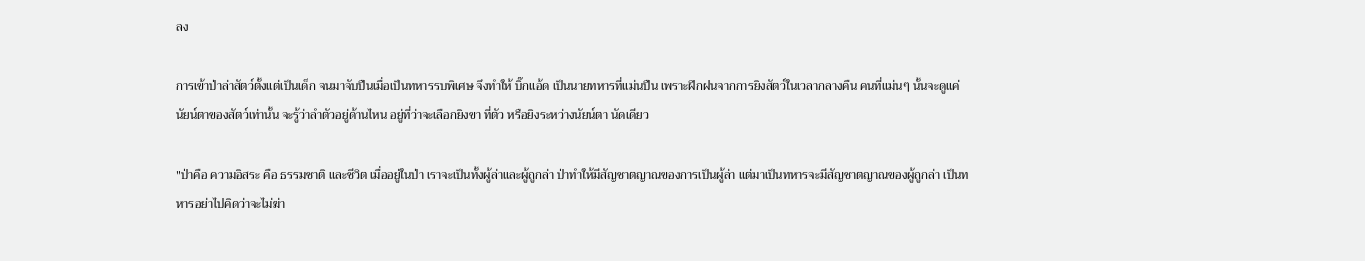ลง

การเข้าป่าล่าสัตว์ตั้งแต่เป็นเด็ก จนมาจับปืนเมื่อเป็นทหารรบพิเศษ จึงทำให้ บิ๊กแอ้ด เป็นนายทหารที่แม่นปืน เพราะฝึกฝนจากการยิงสัตว์ในเวลากลางคืน คนที่แม่นๆ นั้นจะดูแค่นัยน์ตาของสัตว์เท่านั้น จะรู้ว่าลำตัวอยู่ด้านไหน อยู่ที่ว่าจะเลือกยิงขา ที่ตัว หรือยิงระหว่างนัยน์ตา นัดเดียว

"ป่าคือ ความอิสระ คือ ธรรมชาติ และชีวิต เมื่ออยู่ในป่า เราจะเป็นทั้งผู้ล่าและผู้ถูกล่า ป่าทำให้มีสัญชาตญาณของการเป็นผู้ล่า แต่มาเป็นทหารจะมีสัญชาตญาณของผู้ถูกล่า เป็นทหารอย่าไปคิดว่าจะไม่ฆ่า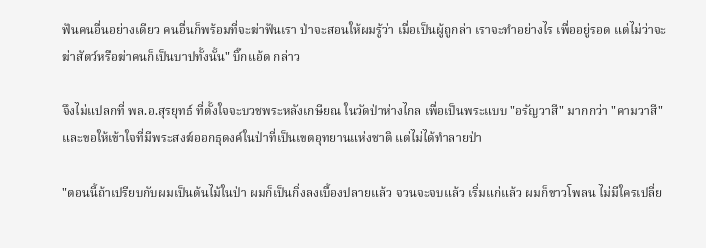ฟันคนอื่นอย่างเดียว คนอื่นก็พร้อมที่จะฆ่าฟันเรา ป่าจะสอนให้ผมรู้ว่า เมื่อเป็นผู้ถูกล่า เราจะทำอย่างไร เพื่ออยู่รอด แต่ไม่ว่าจะฆ่าสัตว์หรือฆ่าคนก็เป็นบาปทั้งนั้น" บิ๊กแอ้ด กล่าว

จึงไม่แปลกที่ พล.อ.สุรยุทธ์ ที่ตั้งใจจะบวชพระหลังเกษียณ ในวัดป่าห่างไกล เพื่อเป็นพระแบบ "อรัญวาสี" มากกว่า "คามวาสี" และขอให้เข้าใจที่มีพระสงฆ์ออกธุดงค์ในป่าที่เป็นเขตอุทยานแห่งชาติ แต่ไม่ได้ทำลายป่า

"ตอนนี้ถ้าเปรียบกับผมเป็นต้นไม้ในป่า ผมก็เป็นกิ่งลงเบื้องปลายแล้ว จวนจะจบแล้ว เริ่มแก่แล้ว ผมก็ขาวโพลน ไม่มีใครเปลี่ย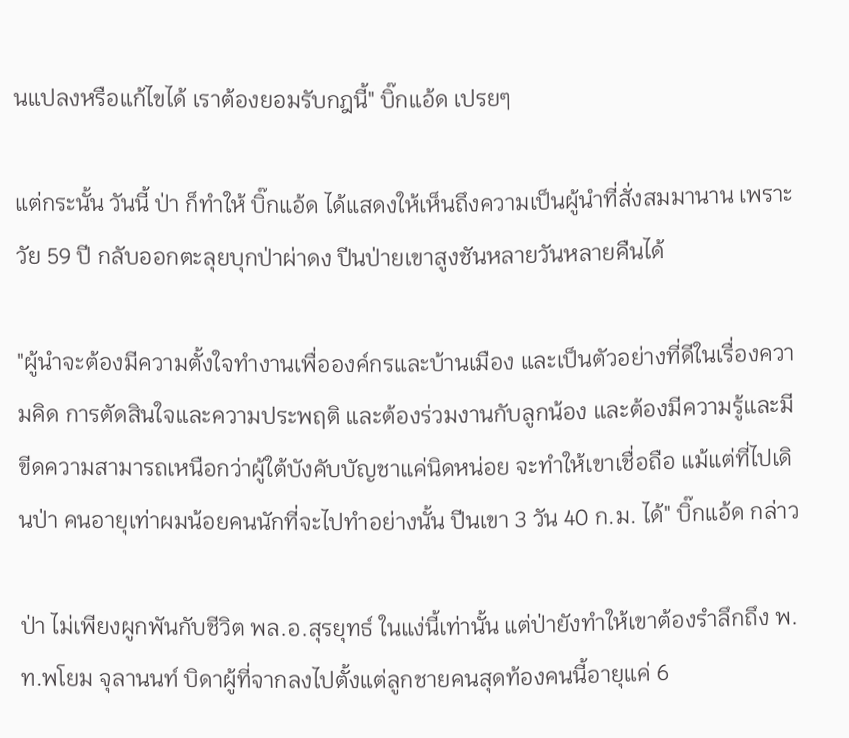นแปลงหรือแก้ไขได้ เราต้องยอมรับกฎนี้" บิ๊กแอ้ด เปรยๆ

แต่กระนั้น วันนี้ ป่า ก็ทำให้ บิ๊กแอ้ด ได้แสดงให้เห็นถึงความเป็นผู้นำที่สั่งสมมานาน เพราะวัย 59 ปี กลับออกตะลุยบุกป่าผ่าดง ปีนป่ายเขาสูงชันหลายวันหลายคืนได้

"ผู้นำจะต้องมีความตั้งใจทำงานเพื่อองค์กรและบ้านเมือง และเป็นตัวอย่างที่ดีในเรื่องความคิด การตัดสินใจและความประพฤติ และต้องร่วมงานกับลูกน้อง และต้องมีความรู้และมีขีดความสามารถเหนือกว่าผู้ใต้บังคับบัญชาแค่นิดหน่อย จะทำให้เขาเชื่อถือ แม้แต่ที่ไปเดินป่า คนอายุเท่าผมน้อยคนนักที่จะไปทำอย่างนั้น ปีนเขา 3 วัน 40 ก.ม. ได้" บิ๊กแอ้ด กล่าว

ป่า ไม่เพียงผูกพันกับชีวิต พล.อ.สุรยุทธ์ ในแง่นี้เท่านั้น แต่ป่ายังทำให้เขาต้องรำลึกถึง พ.ท.พโยม จุลานนท์ บิดาผู้ที่จากลงไปตั้งแต่ลูกชายคนสุดท้องคนนี้อายุแค่ 6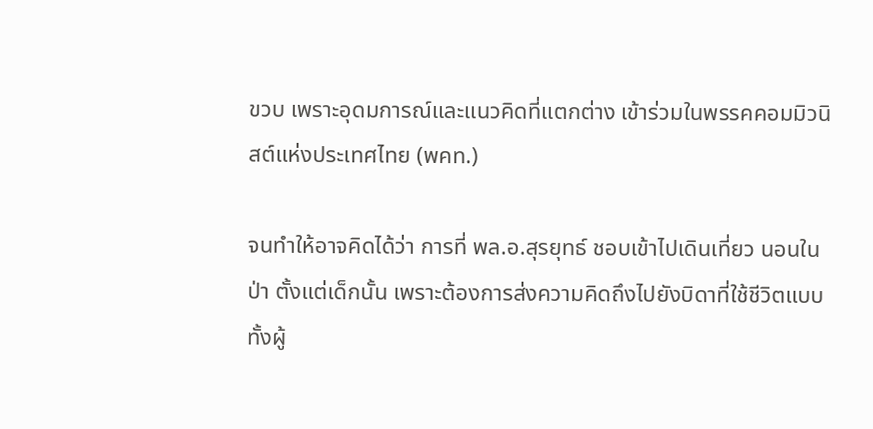ขวบ เพราะอุดมการณ์และแนวคิดที่แตกต่าง เข้าร่วมในพรรคคอมมิวนิสต์แห่งประเทศไทย (พคท.)

จนทำให้อาจคิดได้ว่า การที่ พล.อ.สุรยุทธ์ ชอบเข้าไปเดินเที่ยว นอนในป่า ตั้งแต่เด็กนั้น เพราะต้องการส่งความคิดถึงไปยังบิดาที่ใช้ชีวิตแบบทั้งผู้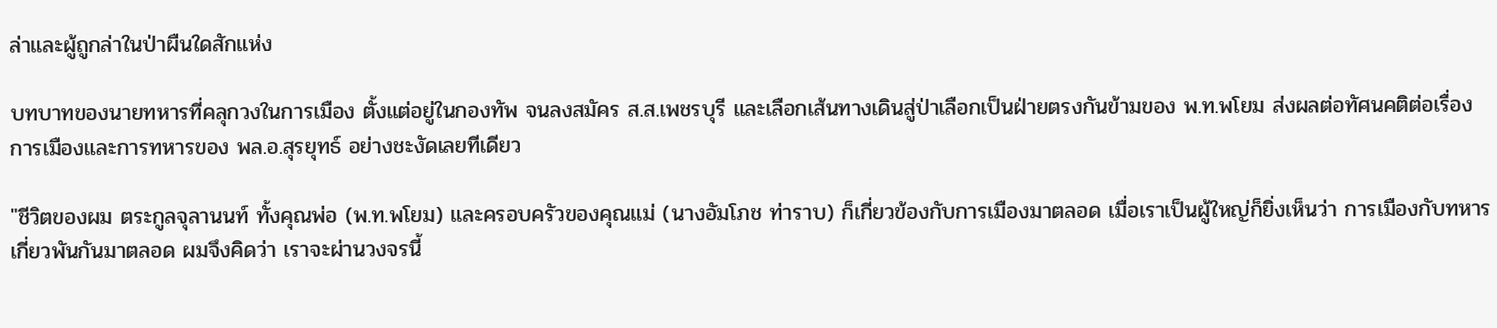ล่าและผู้ถูกล่าในป่าผืนใดสักแห่ง

บทบาทของนายทหารที่คลุกวงในการเมือง ตั้งแต่อยู่ในกองทัพ จนลงสมัคร ส.ส.เพชรบุรี และเลือกเส้นทางเดินสู่ป่าเลือกเป็นฝ่ายตรงกันข้ามของ พ.ท.พโยม ส่งผลต่อทัศนคติต่อเรื่องการเมืองและการทหารของ พล.อ.สุรยุทธ์ อย่างชะงัดเลยทีเดียว

"ชีวิตของผม ตระกูลจุลานนท์ ทั้งคุณพ่อ (พ.ท.พโยม) และครอบครัวของคุณแม่ (นางอัมโภช ท่าราบ) ก็เกี่ยวข้องกับการเมืองมาตลอด เมื่อเราเป็นผู้ใหญ่ก็ยิ่งเห็นว่า การเมืองกับทหารเกี่ยวพันกันมาตลอด ผมจึงคิดว่า เราจะผ่านวงจรนี้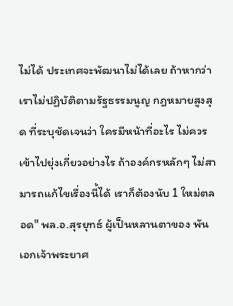ไม่ได้ ประเทศจะพัฒนาไม่ได้เลย ถ้าหากว่าเราไม่ปฏิบัติตามรัฐธรรมนูญ กฎหมายสูงสุด ที่ระบุชัดเจนว่า ใครมีหน้าที่อะไร ไม่ควรเข้าไปยุ่งเกี่ยวอย่างไร ถ้าองค์กรหลักๆ ไม่สามารถแก้ไขเรื่องนี้ได้ เราก็ต้องนับ 1 ใหม่ตลอด" พล.อ.สุรยุทธ์ ผู้เป็นหลานตาของ พันเอกเจ้าพระยาศ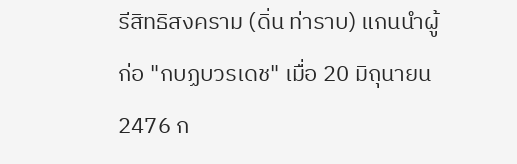รีสิทธิสงคราม (ดิ่น ท่าราบ) แกนนำผู้ก่อ "กบฏบวรเดช" เมื่อ 20 มิถุนายน 2476 ก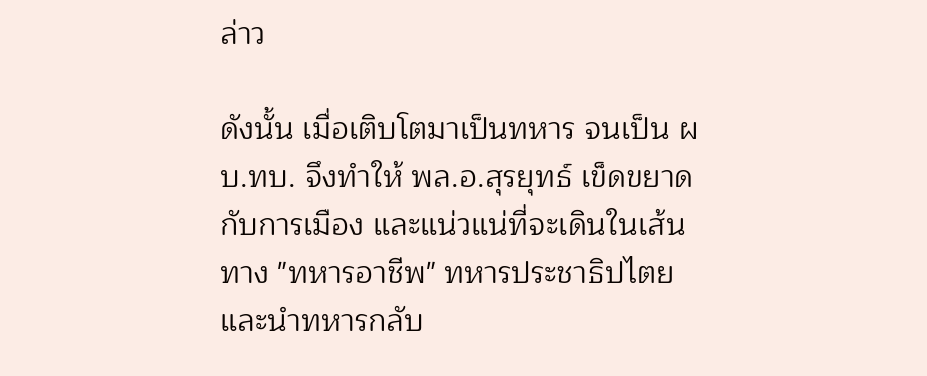ล่าว

ดังนั้น เมื่อเติบโตมาเป็นทหาร จนเป็น ผบ.ทบ. จึงทำให้ พล.อ.สุรยุทธ์ เข็ดขยาดกับการเมือง และแน่วแน่ที่จะเดินในเส้นทาง "ทหารอาชีพ" ทหารประชาธิปไตย และนำทหารกลับ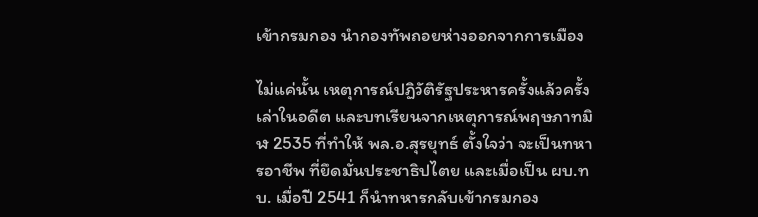เข้ากรมกอง นำกองทัพถอยห่างออกจากการเมือง

ไม่แค่นั้น เหตุการณ์ปฏิวัติรัฐประหารครั้งแล้วครั้งเล่าในอดีต และบทเรียนจากเหตุการณ์พฤษภาทมิฬ 2535 ที่ทำให้ พล.อ.สุรยุทธ์ ตั้งใจว่า จะเป็นทหารอาชีพ ที่ยึดมั่นประชาธิปไตย และเมื่อเป็น ผบ.ทบ. เมื่อปี 2541 ก็นำทหารกลับเข้ากรมกอง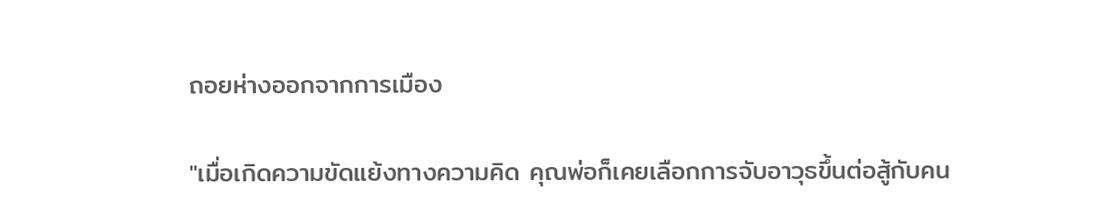ถอยห่างออกจากการเมือง

"เมื่อเกิดความขัดแย้งทางความคิด คุณพ่อก็เคยเลือกการจับอาวุธขึ้นต่อสู้กับคน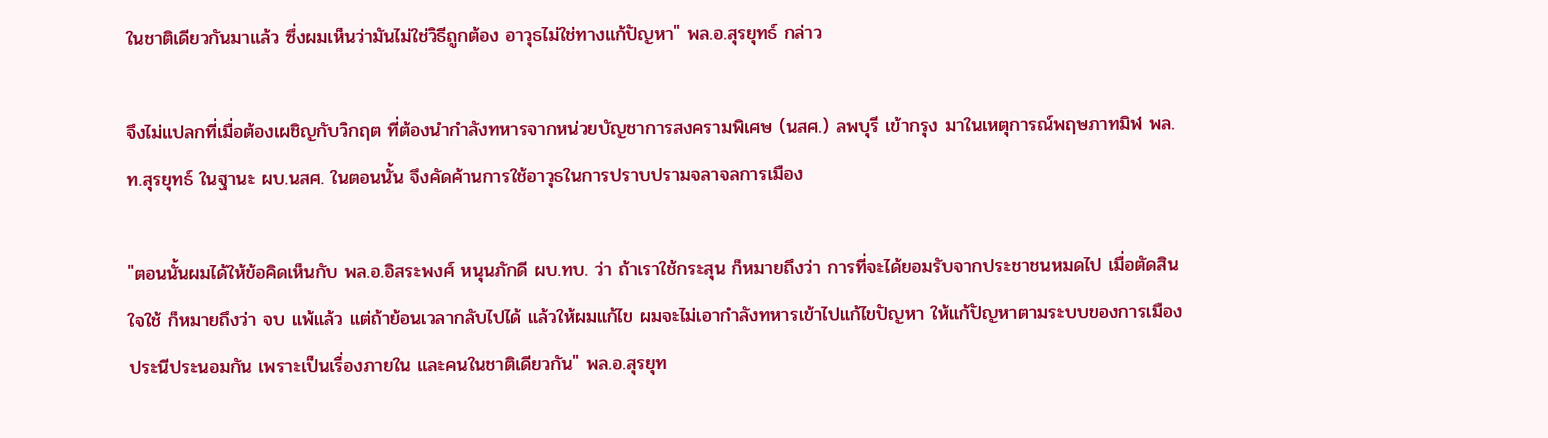ในชาติเดียวกันมาแล้ว ซึ่งผมเห็นว่ามันไม่ใช่วิธีถูกต้อง อาวุธไม่ใช่ทางแก้ปัญหา" พล.อ.สุรยุทธ์ กล่าว

จึงไม่แปลกที่เมื่อต้องเผชิญกับวิกฤต ที่ต้องนำกำลังทหารจากหน่วยบัญชาการสงครามพิเศษ (นสศ.) ลพบุรี เข้ากรุง มาในเหตุการณ์พฤษภาทมิฬ พล.ท.สุรยุทธ์ ในฐานะ ผบ.นสศ. ในตอนนั้น จึงคัดค้านการใช้อาวุธในการปราบปรามจลาจลการเมือง

"ตอนนั้นผมได้ให้ข้อคิดเห็นกับ พล.อ.อิสระพงศ์ หนุนภักดี ผบ.ทบ. ว่า ถ้าเราใช้กระสุน ก็หมายถึงว่า การที่จะได้ยอมรับจากประชาชนหมดไป เมื่อตัดสินใจใช้ ก็หมายถึงว่า จบ แพ้แล้ว แต่ถ้าย้อนเวลากลับไปได้ แล้วให้ผมแก้ไข ผมจะไม่เอากำลังทหารเข้าไปแก้ไขปัญหา ให้แก้ปัญหาตามระบบของการเมือง ประนีประนอมกัน เพราะเป็นเรื่องภายใน และคนในชาติเดียวกัน" พล.อ.สุรยุท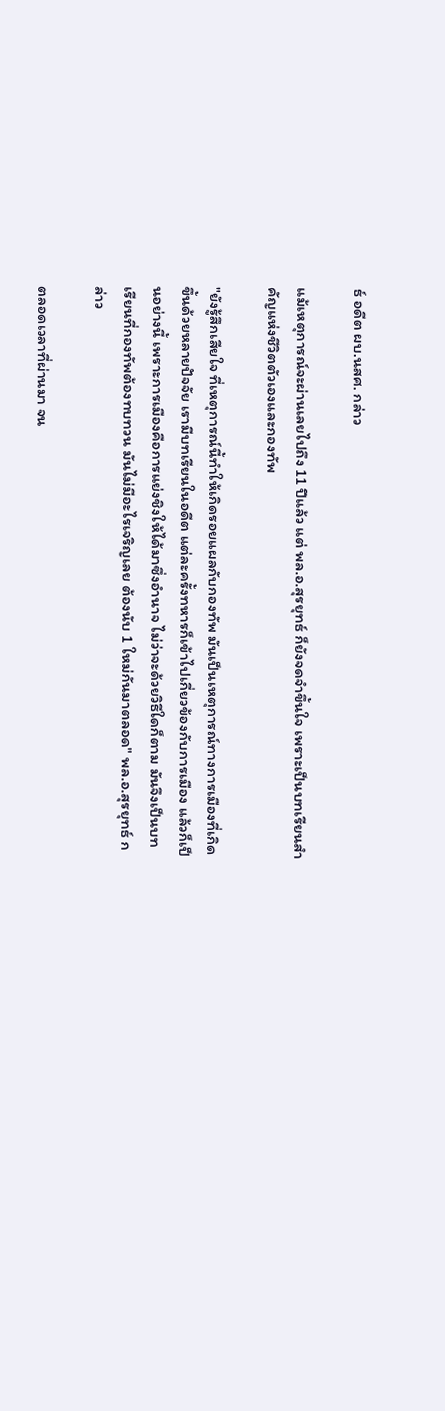ธ์ อดีต ผบ.นสศ. กล่าว

แม้เหตุการณ์จะผ่านเลยไปถึง 11 ปีแล้ว แต่ พล.อ.สุรยุทธ์ ก็ยังจดจำขึ้นใจ เพราะเป็นบทเรียนสำคัญแห่งชีวิตตัวเองและกองทัพ

"ยังรู้สึกเสียใจ ที่เหตุการณ์นี้ทำให้เกิดรอยแผลกับกองทัพ มันเป็นเหตุการณ์ทางการเมืองที่เกิดขึ้นด้วยหลายปัจจัย เรามีบทเรียนในอดีต แต่ละครั้งทหารก็เข้าไปเกี่ยวข้องกับการเมือง แล้วก็เป็นอย่างนี้ เพราะการเมืองคือการแย่งชิงให้ได้มาซึ่งอำนาจ ไม่ว่าจะด้วยวิธีใดก็ตาม มันจึงเป็นบทเรียนที่กองทัพต้องทบทวน มันไม่มีอะไรเจริญเลย ต้องนับ 1 ใหม่กันมาตลอด" พล.อ.สุรยุทธ์ กล่าว

ตลอดเวลาที่ผ่านมา จน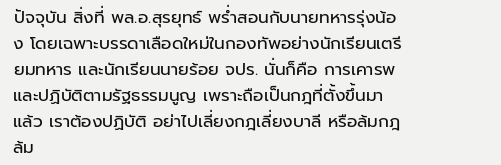ปัจจุบัน สิ่งที่ พล.อ.สุรยุทธ์ พร่ำสอนกับนายทหารรุ่งน้อง โดยเฉพาะบรรดาเลือดใหม่ในกองทัพอย่างนักเรียนเตรียมทหาร และนักเรียนนายร้อย จปร. นั่นก็คือ การเคารพและปฏิบัติตามรัฐธรรมนูญ เพราะถือเป็นกฎที่ตั้งขึ้นมาแล้ว เราต้องปฏิบัติ อย่าไปเลี่ยงกฎเลี่ยงบาลี หรือล้มกฎ ล้ม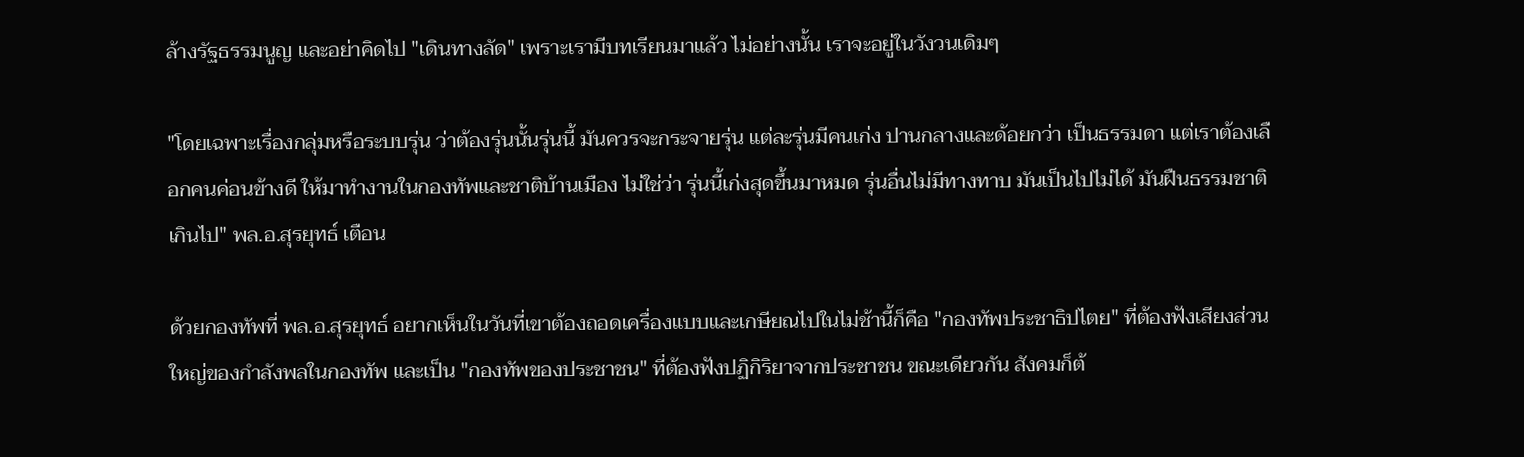ล้างรัฐธรรมนูญ และอย่าคิดไป "เดินทางลัด" เพราะเรามีบทเรียนมาแล้ว ไม่อย่างนั้น เราจะอยู่ในวังวนเดิมๆ

"โดยเฉพาะเรื่องกลุ่มหรือระบบรุ่น ว่าต้องรุ่นนั้นรุ่นนี้ มันควรจะกระจายรุ่น แต่ละรุ่นมีคนเก่ง ปานกลางและด้อยกว่า เป็นธรรมดา แต่เราต้องเลือกคนค่อนข้างดี ให้มาทำงานในกองทัพและชาติบ้านเมือง ไม่ใช่ว่า รุ่นนี้เก่งสุดขึ้นมาหมด รุ่นอื่นไม่มีทางทาบ มันเป็นไปไม่ได้ มันฝืนธรรมชาติเกินไป" พล.อ.สุรยุทธ์ เตือน

ด้วยกองทัพที่ พล.อ.สุรยุทธ์ อยากเห็นในวันที่เขาต้องถอดเครื่องแบบและเกษียณไปในไม่ช้านี้ก็คือ "กองทัพประชาธิปไตย" ที่ต้องฟังเสียงส่วนใหญ่ของกำลังพลในกองทัพ และเป็น "กองทัพของประชาชน" ที่ต้องฟังปฏิกิริยาจากประชาชน ขณะเดียวกัน สังคมก็ต้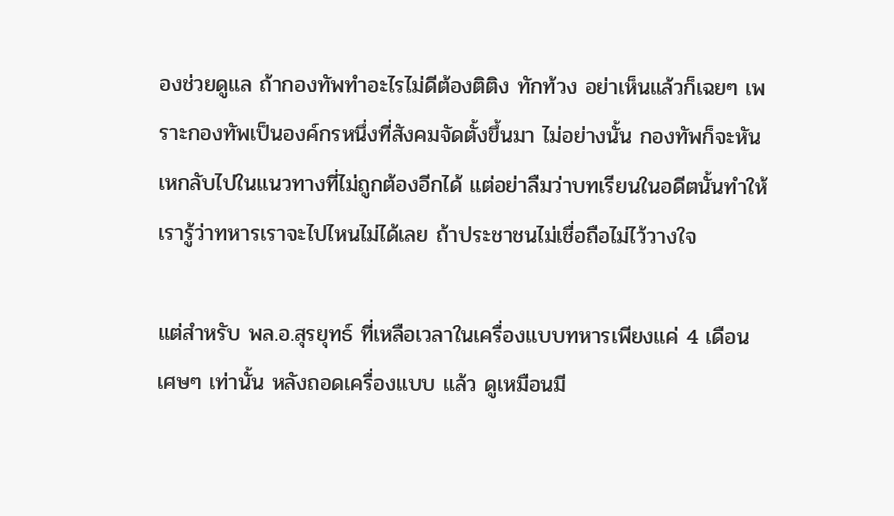องช่วยดูแล ถ้ากองทัพทำอะไรไม่ดีต้องติติง ทักท้วง อย่าเห็นแล้วก็เฉยๆ เพราะกองทัพเป็นองค์กรหนึ่งที่สังคมจัดตั้งขึ้นมา ไม่อย่างนั้น กองทัพก็จะหันเหกลับไปในแนวทางที่ไม่ถูกต้องอีกได้ แต่อย่าลืมว่าบทเรียนในอดีตนั้นทำให้เรารู้ว่าทหารเราจะไปไหนไม่ได้เลย ถ้าประชาชนไม่เชื่อถือไม่ไว้วางใจ

แต่สำหรับ พล.อ.สุรยุทธ์ ที่เหลือเวลาในเครื่องแบบทหารเพียงแค่ 4 เดือนเศษๆ เท่านั้น หลังถอดเครื่องแบบ แล้ว ดูเหมือนมี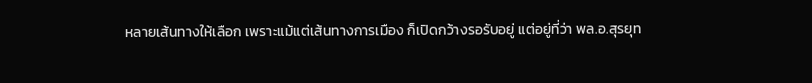หลายเส้นทางให้เลือก เพราะแม้แต่เส้นทางการเมือง ก็เปิดกว้างรอรับอยู่ แต่อยู่ที่ว่า พล.อ.สุรยุท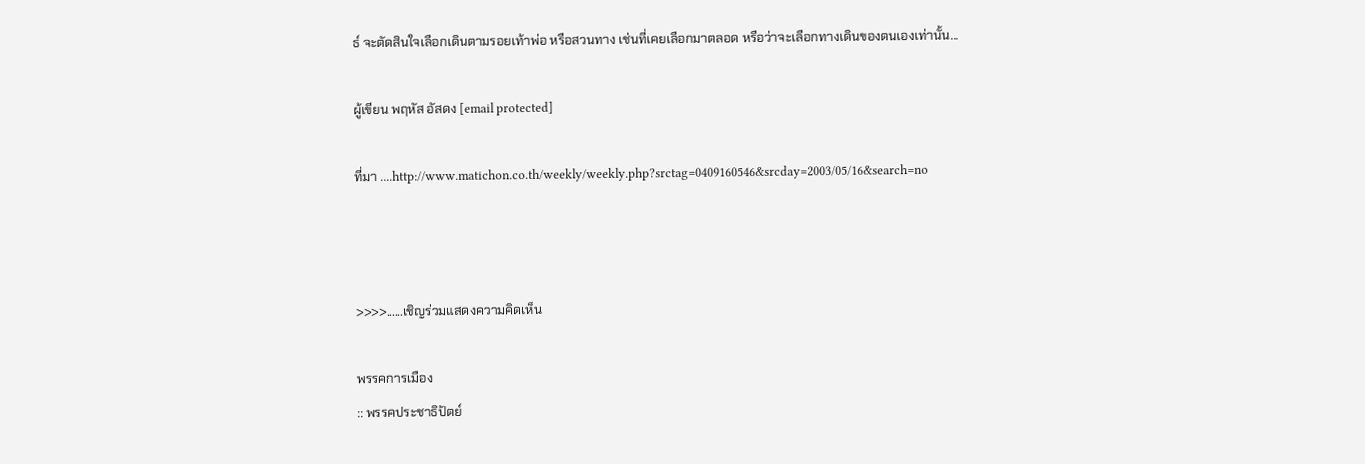ธ์ จะตัดสินใจเลือกเดินตามรอยเท้าพ่อ หรือสวนทาง เช่นที่เคยเลือกมาตลอด หรือว่าจะเลือกทางเดินของตนเองเท่านั้น...

ผู้เขียน พฤหัส อัสดง [email protected]

ที่มา ....http://www.matichon.co.th/weekly/weekly.php?srctag=0409160546&srcday=2003/05/16&search=no



>>>>......เชิญร่วมแสดงความคิดเห็น

พรรคการเมือง
:: พรรคประชาธิปัตย์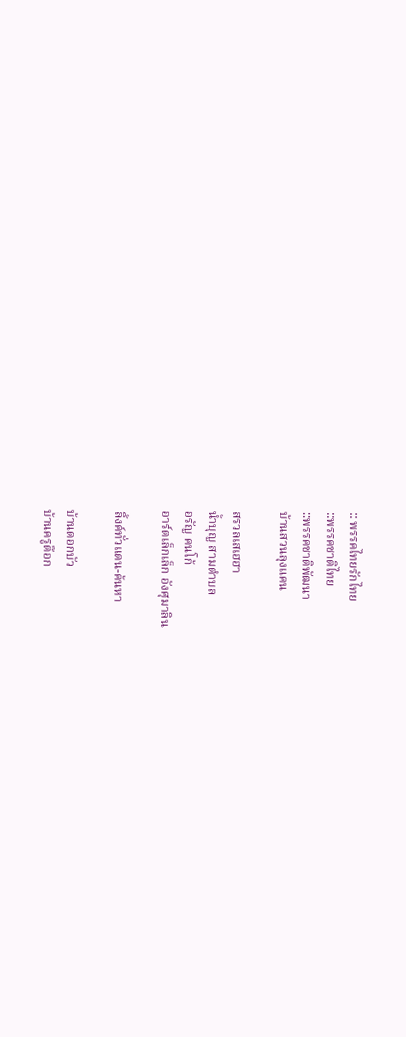:: พรรคไทยรักไทย
::พรรคชาติไทย
::พรรคชาติพัฒนา
บ้านสวนลุงแคน

สรวลเสเฮฮา
น้ำบุญ สามตำบล
อรัญ คนโก้
อาร์ตเล็กเล็ก อังศุมาลิน

ลิ้งค์ทั่วแดน-ค้นหา

บ้านดอกบัว
บ้านครูต๊อก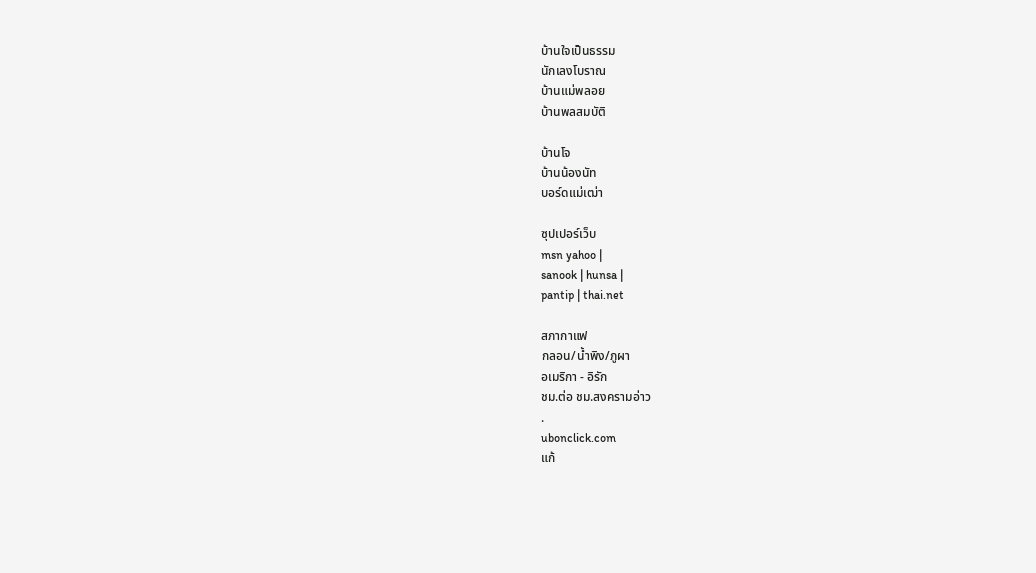บ้านใจเป็นธรรม
นักเลงโบราณ
บ้านแม่พลอย
บ้านพลสมบัติ

บ้านโจ
บ้านน้องนัท
บอร์ดแม่เฒ่า

ซุปเปอร์เว็บ
msn yahoo |
sanook | hunsa |
pantip | thai.net

สภากาแฟ
กลอน/น้ำพิง/ภูผา
อเมริกา - อิรัก
ชม.ต่อ ชม.สงครามอ่าว
.
ubonclick.com
แก้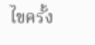ไขครั้ง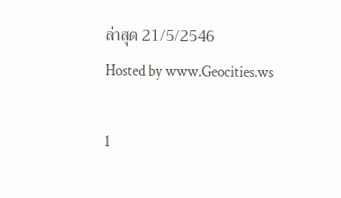ล่าสุด 21/5/2546
Hosted by www.Geocities.ws

1